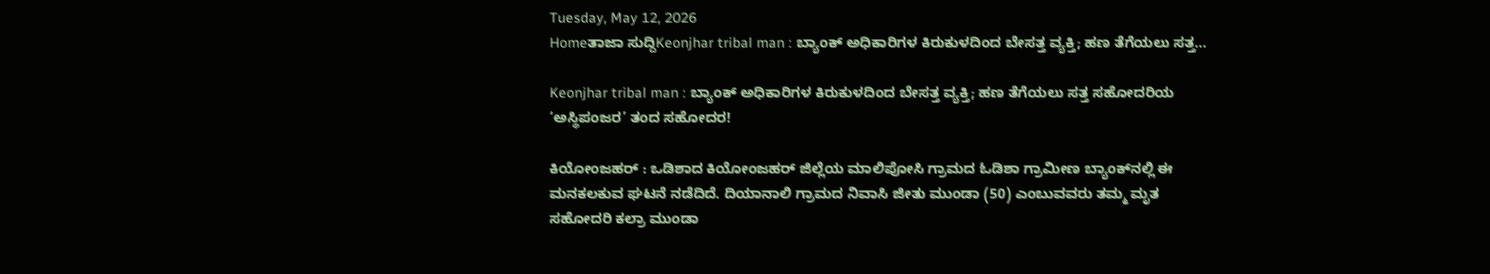Tuesday, May 12, 2026
Homeತಾಜಾ ಸುದ್ದಿKeonjhar tribal man : ಬ್ಯಾಂಕ್ ಅಧಿಕಾರಿಗಳ ಕಿರುಕುಳದಿಂದ ಬೇಸತ್ತ ವ್ಯಕ್ತಿ; ಹಣ ತೆಗೆಯಲು ಸತ್ತ...

Keonjhar tribal man : ಬ್ಯಾಂಕ್ ಅಧಿಕಾರಿಗಳ ಕಿರುಕುಳದಿಂದ ಬೇಸತ್ತ ವ್ಯಕ್ತಿ; ಹಣ ತೆಗೆಯಲು ಸತ್ತ ಸಹೋದರಿಯ ‘ಅಸ್ಥಿಪಂಜರ’ ತಂದ ಸಹೋದರ!

ಕಿಯೋಂಜಹರ್ : ಒಡಿಶಾದ ಕಿಯೋಂಜಹರ್ ಜಿಲ್ಲೆಯ ಮಾಲಿಪೋಸಿ ಗ್ರಾಮದ ಓಡಿಶಾ ಗ್ರಾಮೀಣ ಬ್ಯಾಂಕ್‌ನಲ್ಲಿ ಈ ಮನಕಲಕುವ ಘಟನೆ ನಡೆದಿದೆ. ದಿಯಾನಾಲಿ ಗ್ರಾಮದ ನಿವಾಸಿ ಜೀತು ಮುಂಡಾ (50) ಎಂಬುವವರು ತಮ್ಮ ಮೃತ ಸಹೋದರಿ ಕಲ್ರಾ ಮುಂಡಾ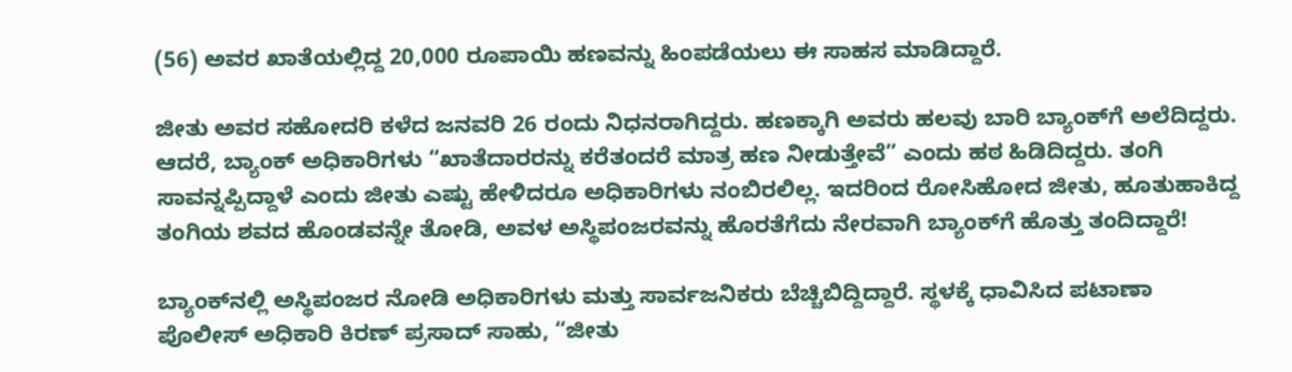(56) ಅವರ ಖಾತೆಯಲ್ಲಿದ್ದ 20,000 ರೂಪಾಯಿ ಹಣವನ್ನು ಹಿಂಪಡೆಯಲು ಈ ಸಾಹಸ ಮಾಡಿದ್ದಾರೆ.

ಜೀತು ಅವರ ಸಹೋದರಿ ಕಳೆದ ಜನವರಿ 26 ರಂದು ನಿಧನರಾಗಿದ್ದರು. ಹಣಕ್ಕಾಗಿ ಅವರು ಹಲವು ಬಾರಿ ಬ್ಯಾಂಕ್‌ಗೆ ಅಲೆದಿದ್ದರು. ಆದರೆ, ಬ್ಯಾಂಕ್ ಅಧಿಕಾರಿಗಳು “ಖಾತೆದಾರರನ್ನು ಕರೆತಂದರೆ ಮಾತ್ರ ಹಣ ನೀಡುತ್ತೇವೆ” ಎಂದು ಹಠ ಹಿಡಿದಿದ್ದರು. ತಂಗಿ ಸಾವನ್ನಪ್ಪಿದ್ದಾಳೆ ಎಂದು ಜೀತು ಎಷ್ಟು ಹೇಳಿದರೂ ಅಧಿಕಾರಿಗಳು ನಂಬಿರಲಿಲ್ಲ. ಇದರಿಂದ ರೋಸಿಹೋದ ಜೀತು, ಹೂತುಹಾಕಿದ್ದ ತಂಗಿಯ ಶವದ ಹೊಂಡವನ್ನೇ ತೋಡಿ, ಅವಳ ಅಸ್ಥಿಪಂಜರವನ್ನು ಹೊರತೆಗೆದು ನೇರವಾಗಿ ಬ್ಯಾಂಕ್‌ಗೆ ಹೊತ್ತು ತಂದಿದ್ದಾರೆ!

ಬ್ಯಾಂಕ್‌ನಲ್ಲಿ ಅಸ್ಥಿಪಂಜರ ನೋಡಿ ಅಧಿಕಾರಿಗಳು ಮತ್ತು ಸಾರ್ವಜನಿಕರು ಬೆಚ್ಚಿಬಿದ್ದಿದ್ದಾರೆ. ಸ್ಥಳಕ್ಕೆ ಧಾವಿಸಿದ ಪಟಾಣಾ ಪೊಲೀಸ್ ಅಧಿಕಾರಿ ಕಿರಣ್ ಪ್ರಸಾದ್ ಸಾಹು, “ಜೀತು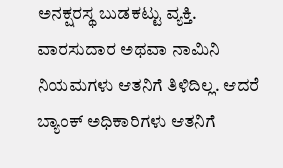ಅನಕ್ಷರಸ್ಥ ಬುಡಕಟ್ಟು ವ್ಯಕ್ತಿ. ವಾರಸುದಾರ ಅಥವಾ ನಾಮಿನಿ ನಿಯಮಗಳು ಆತನಿಗೆ ತಿಳಿದಿಲ್ಲ. ಆದರೆ ಬ್ಯಾಂಕ್ ಅಧಿಕಾರಿಗಳು ಆತನಿಗೆ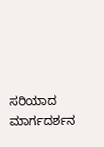ಸರಿಯಾದ ಮಾರ್ಗದರ್ಶನ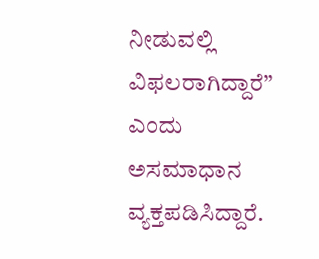ನೀಡುವಲ್ಲಿ ವಿಫಲರಾಗಿದ್ದಾರೆ” ಎಂದು ಅಸಮಾಧಾನ ವ್ಯಕ್ತಪಡಿಸಿದ್ದಾರೆ.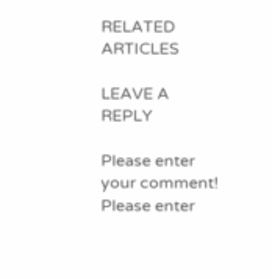RELATED ARTICLES

LEAVE A REPLY

Please enter your comment!
Please enter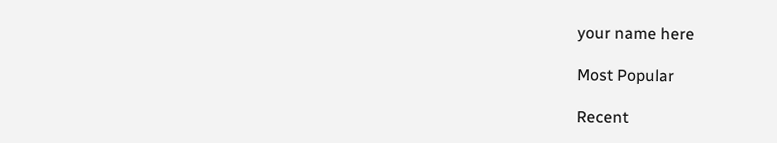your name here

Most Popular

Recent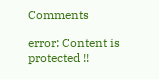Comments

error: Content is protected !!